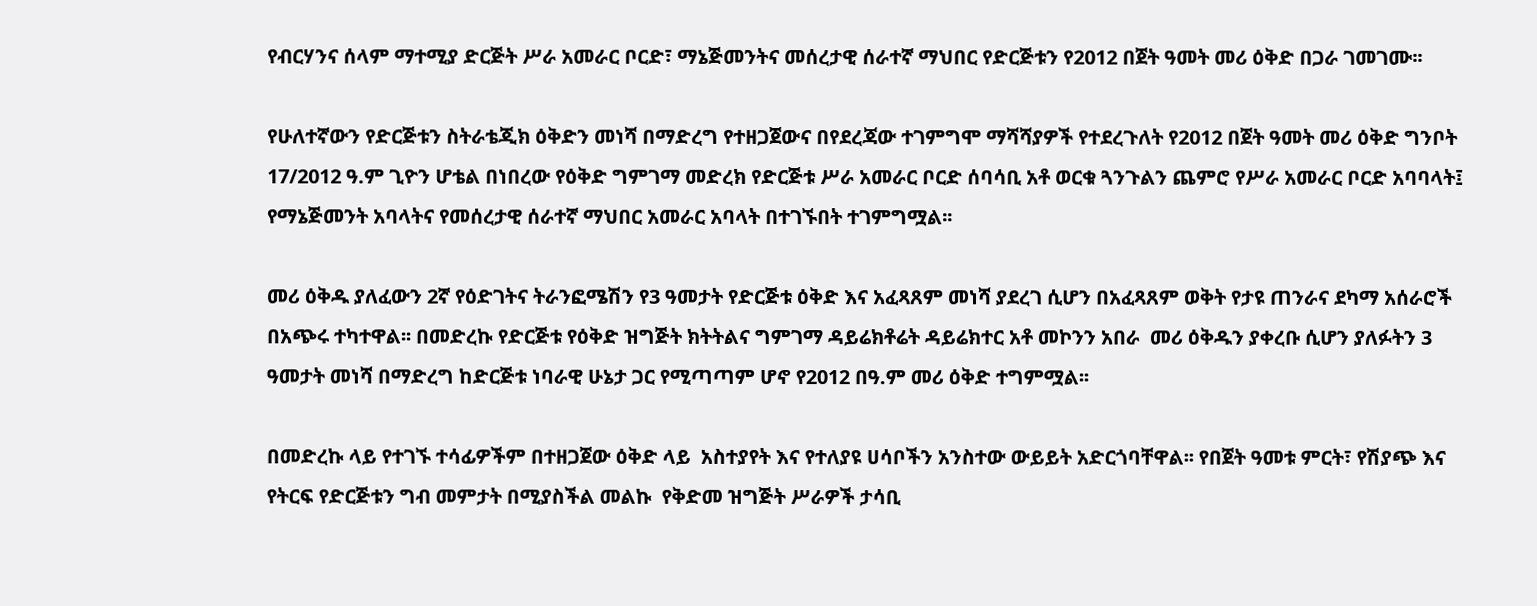የብርሃንና ሰላም ማተሚያ ድርጅት ሥራ አመራር ቦርድ፣ ማኔጅመንትና መሰረታዊ ሰራተኛ ማህበር የድርጅቱን የ2012 በጀት ዓመት መሪ ዕቅድ በጋራ ገመገሙ፡፡

የሁለተኛውን የድርጅቱን ስትራቴጂክ ዕቅድን መነሻ በማድረግ የተዘጋጀውና በየደረጃው ተገምግሞ ማሻሻያዎች የተደረጉለት የ2012 በጀት ዓመት መሪ ዕቅድ ግንቦት 17/2012 ዓ.ም ጊዮን ሆቴል በነበረው የዕቅድ ግምገማ መድረክ የድርጅቱ ሥራ አመራር ቦርድ ሰባሳቢ አቶ ወርቁ ጓንጉልን ጨምሮ የሥራ አመራር ቦርድ አባባላት፤ የማኔጅመንት አባላትና የመሰረታዊ ሰራተኛ ማህበር አመራር አባላት በተገኙበት ተገምግሟል፡፡

መሪ ዕቅዱ ያለፈውን 2ኛ የዕድገትና ትራንፎሜሽን የ3 ዓመታት የድርጅቱ ዕቅድ እና አፈጻጸም መነሻ ያደረገ ሲሆን በአፈጻጸም ወቅት የታዩ ጠንራና ደካማ አሰራሮች በአጭሩ ተካተዋል፡፡ በመድረኩ የድርጅቱ የዕቅድ ዝግጅት ክትትልና ግምገማ ዳይሬክቶሬት ዳይሬክተር አቶ መኮንን አበራ  መሪ ዕቅዱን ያቀረቡ ሲሆን ያለፉትን 3 ዓመታት መነሻ በማድረግ ከድርጅቱ ነባራዊ ሁኔታ ጋር የሚጣጣም ሆኖ የ2012 በዓ.ም መሪ ዕቅድ ተግምሟል፡፡

በመድረኩ ላይ የተገኙ ተሳፊዎችም በተዘጋጀው ዕቅድ ላይ  አስተያየት እና የተለያዩ ሀሳቦችን አንስተው ውይይት አድርጎባቸዋል፡፡ የበጀት ዓመቱ ምርት፣ የሽያጭ እና የትርፍ የድርጅቱን ግብ መምታት በሚያስችል መልኩ  የቅድመ ዝግጅት ሥራዎች ታሳቢ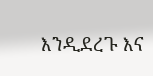እንዲደረጉ እና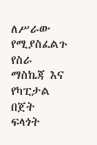ለሥራው የሚያስፈልጉ የስራ ማስኬጃ እና የካፒታል በጀት ፍላጎት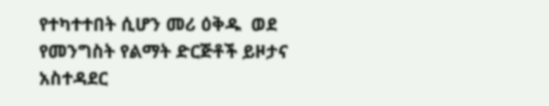የተካተተበት ሲሆን መሪ ዕቅዱ  ወደ የመንግስት የልማት ድርጅቶች ይዞታና አስተዳደር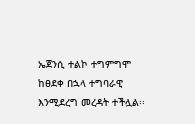ኤጀንሲ ተልኮ ተግምግሞ ከፀደቀ በኋላ ተግባራዊ እንሚደረግ መረዳት ተችሏል፡፡